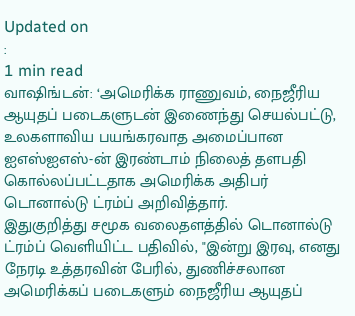Updated on
:
1 min read
வாஷிங்டன்: ‘அமெரிக்க ராணுவம், நைஜீரிய ஆயுதப் படைகளுடன் இணைந்து செயல்பட்டு, உலகளாவிய பயங்கரவாத அமைப்பான ஐஎஸ்ஐஎஸ்-ன் இரண்டாம் நிலைத் தளபதி கொல்லப்பட்டதாக அமெரிக்க அதிபர் டொனால்டு ட்ரம்ப் அறிவித்தார்.
இதுகுறித்து சமூக வலைதளத்தில் டொனால்டு ட்ரம்ப் வெளியிட்ட பதிவில், "இன்று இரவு, எனது நேரடி உத்தரவின் பேரில், துணிச்சலான அமெரிக்கப் படைகளும் நைஜீரிய ஆயுதப்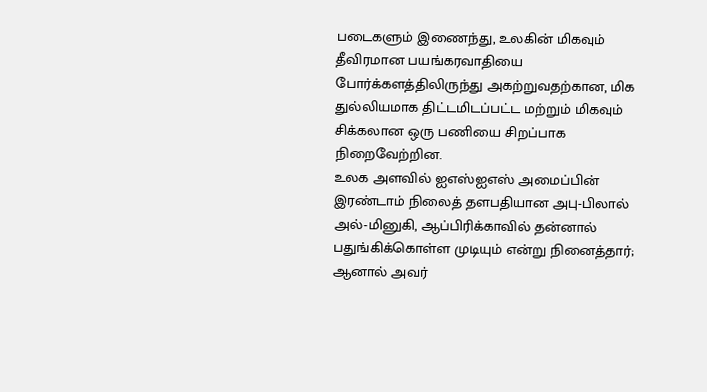படைகளும் இணைந்து, உலகின் மிகவும் தீவிரமான பயங்கரவாதியை போர்க்களத்திலிருந்து அகற்றுவதற்கான, மிக துல்லியமாக திட்டமிடப்பட்ட மற்றும் மிகவும் சிக்கலான ஒரு பணியை சிறப்பாக நிறைவேற்றின.
உலக அளவில் ஐஎஸ்ஐஎஸ் அமைப்பின் இரண்டாம் நிலைத் தளபதியான அபு-பிலால் அல்-மினுகி, ஆப்பிரிக்காவில் தன்னால் பதுங்கிக்கொள்ள முடியும் என்று நினைத்தார்; ஆனால் அவர்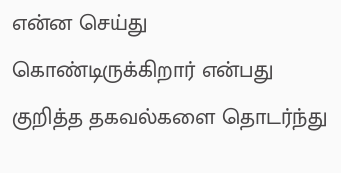என்ன செய்து கொண்டிருக்கிறார் என்பது குறித்த தகவல்களை தொடர்ந்து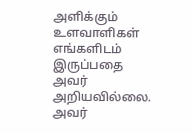அளிக்கும் உளவாளிகள் எங்களிடம் இருப்பதை அவர் அறியவில்லை.
அவர்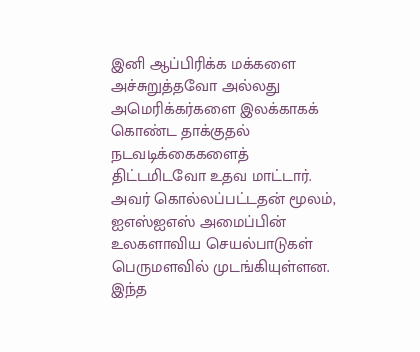இனி ஆப்பிரிக்க மக்களை அச்சுறுத்தவோ அல்லது அமெரிக்கர்களை இலக்காகக் கொண்ட தாக்குதல் நடவடிக்கைகளைத் திட்டமிடவோ உதவ மாட்டார். அவர் கொல்லப்பட்டதன் மூலம், ஐஎஸ்ஐஎஸ் அமைப்பின் உலகளாவிய செயல்பாடுகள் பெருமளவில் முடங்கியுள்ளன. இந்த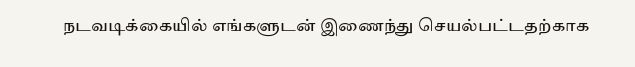நடவடிக்கையில் எங்களுடன் இணைந்து செயல்பட்டதற்காக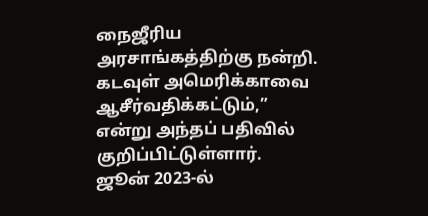நைஜீரிய அரசாங்கத்திற்கு நன்றி. கடவுள் அமெரிக்காவை ஆசீர்வதிக்கட்டும்,” என்று அந்தப் பதிவில் குறிப்பிட்டுள்ளார்.
ஜூன் 2023-ல்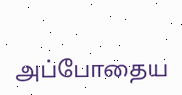அப்போதைய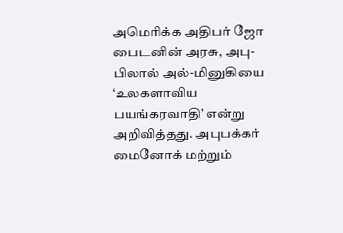அமெரிக்க அதிபர் ஜோ பைடனின் அரசு, அபு-பிலால் அல்-மினுகியை ‘உலகளாவிய பயங்கரவாதி’ என்று அறிவித்தது. அபுபக்கர் மைனோக் மற்றும்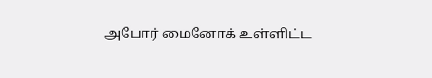அபோர் மைனோக் உள்ளிட்ட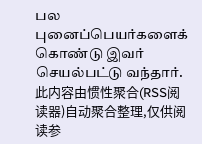பல புனைப்பெயர்களைக் கொண்டு இவர் செயல்பட்டு வந்தார்.
此内容由惯性聚合(RSS阅读器)自动聚合整理,仅供阅读参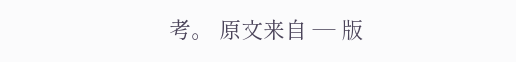考。 原文来自 — 版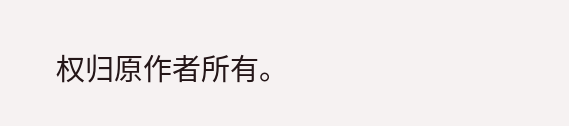权归原作者所有。